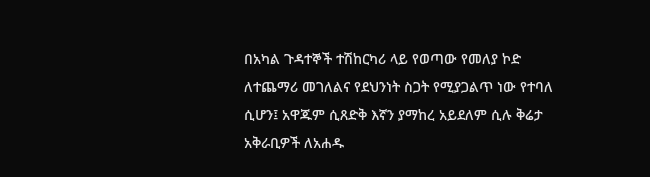በአካል ጉዳተኞች ተሽከርካሪ ላይ የወጣው የመለያ ኮድ ለተጨማሪ መገለልና የደህንነት ስጋት የሚያጋልጥ ነው የተባለ ሲሆን፤ አዋጁም ሲጸድቅ እኛን ያማከረ አይደለም ሲሉ ቅሬታ አቅራቢዎች ለአሐዱ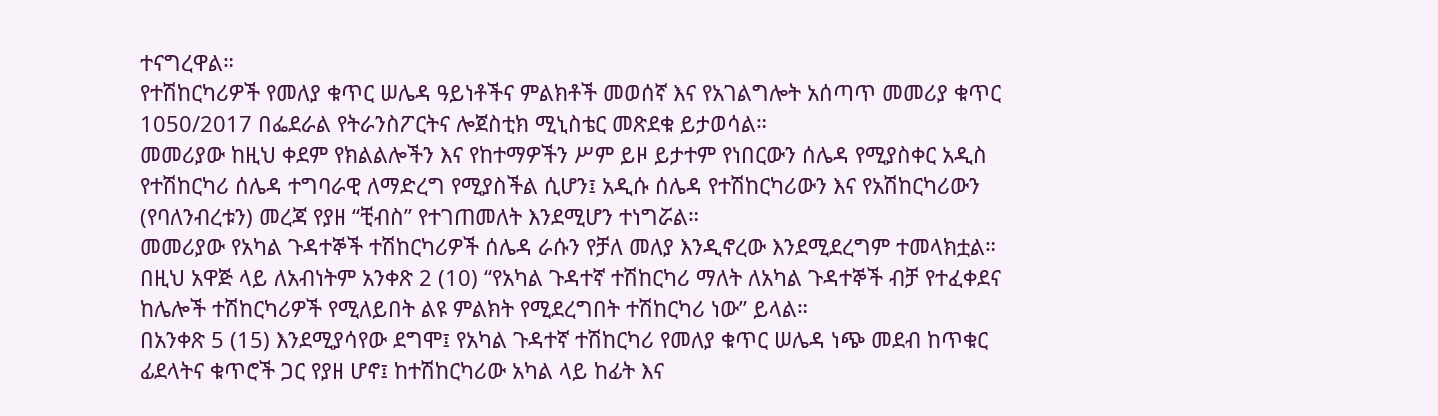ተናግረዋል።
የተሽከርካሪዎች የመለያ ቁጥር ሠሌዳ ዓይነቶችና ምልክቶች መወሰኛ እና የአገልግሎት አሰጣጥ መመሪያ ቁጥር 1050/2017 በፌደራል የትራንስፖርትና ሎጀስቲክ ሚኒስቴር መጽደቁ ይታወሳል።
መመሪያው ከዚህ ቀደም የክልልሎችን እና የከተማዎችን ሥም ይዞ ይታተም የነበርውን ሰሌዳ የሚያስቀር አዲስ የተሽከርካሪ ሰሌዳ ተግባራዊ ለማድረግ የሚያስችል ሲሆን፤ አዲሱ ሰሌዳ የተሽከርካሪውን እና የአሽከርካሪውን (የባለንብረቱን) መረጃ የያዘ “ቺብስ” የተገጠመለት እንደሚሆን ተነግሯል።
መመሪያው የአካል ጉዳተኞች ተሽከርካሪዎች ሰሌዳ ራሱን የቻለ መለያ እንዲኖረው እንደሚደረግም ተመላክቷል።
በዚህ አዋጅ ላይ ለአብነትም አንቀጽ 2 (10) “የአካል ጉዳተኛ ተሽከርካሪ ማለት ለአካል ጉዳተኞች ብቻ የተፈቀደና ከሌሎች ተሽከርካሪዎች የሚለይበት ልዩ ምልክት የሚደረግበት ተሽከርካሪ ነው” ይላል።
በአንቀጽ 5 (15) እንደሚያሳየው ደግሞ፤ የአካል ጉዳተኛ ተሽከርካሪ የመለያ ቁጥር ሠሌዳ ነጭ መደብ ከጥቁር ፊደላትና ቁጥሮች ጋር የያዘ ሆኖ፤ ከተሽከርካሪው አካል ላይ ከፊት እና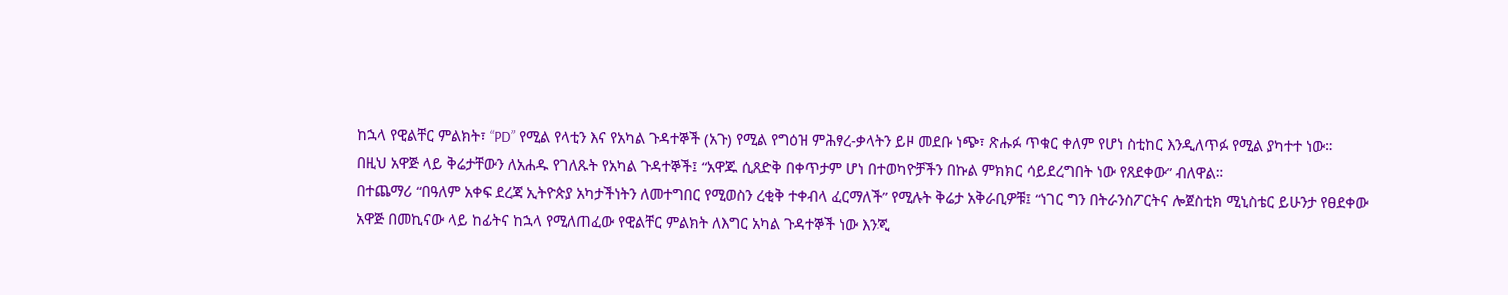ከኋላ የዊልቸር ምልክት፣ “PD” የሚል የላቲን እና የአካል ጉዳተኞች (አጉ) የሚል የግዕዝ ምሕፃረ-ቃላትን ይዞ መደቡ ነጭ፣ ጽሑፉ ጥቁር ቀለም የሆነ ስቲከር እንዲለጥፉ የሚል ያካተተ ነው።
በዚህ አዋጅ ላይ ቅሬታቸውን ለአሐዱ የገለጹት የአካል ጉዳተኞች፤ “አዋጁ ሲጸድቅ በቀጥታም ሆነ በተወካዮቻችን በኩል ምክክር ሳይደረግበት ነው የጸደቀው” ብለዋል።
በተጨማሪ “በዓለም አቀፍ ደረጃ ኢትዮጵያ አካታችነትን ለመተግበር የሚወስን ረቂቅ ተቀብላ ፈርማለች” የሚሉት ቅሬታ አቅራቢዎቹ፤ “ነገር ግን በትራንስፖርትና ሎጀስቲክ ሚኒስቴር ይሁንታ የፀደቀው አዋጅ በመኪናው ላይ ከፊትና ከኋላ የሚለጠፈው የዊልቸር ምልክት ለእግር አካል ጉዳተኞች ነው እንጂ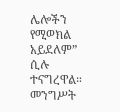ሌሎችን የሚወክል አይደለም” ሲሉ ተናግረዋል።
መንግሥት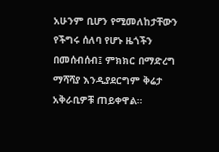አሁንም ቢሆን የሚመለከታቸውን የችግሩ ሰለባ የሆኑ ዜጎችን በመሰብሰብ፤ ምክክር በማድረግ ማሻሻያ እንዲያደርግም ቅሬታ አቅራቢዎቹ ጠይቀዋል።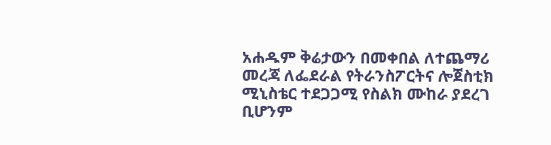አሐዱም ቅሬታውን በመቀበል ለተጨማሪ መረጃ ለፌደራል የትራንስፖርትና ሎጀስቲክ ሚኒስቴር ተደጋጋሚ የስልክ ሙከራ ያደረገ ቢሆንም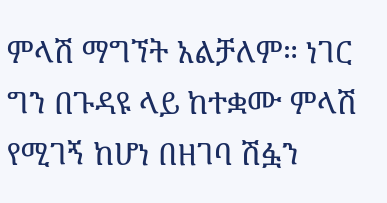ምላሽ ማግኘት አልቻለም። ነገር ግን በጉዳዩ ላይ ከተቋሙ ምላሽ የሚገኝ ከሆነ በዘገባ ሽፏን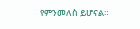የምንመለስ ይሆናል።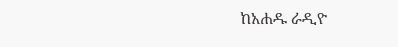ከአሐዱ ራዲዮ